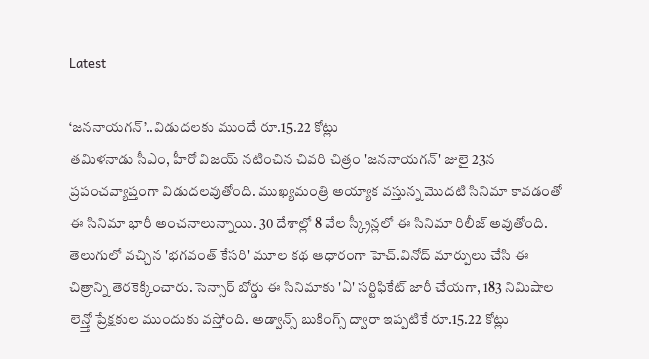Latest

‘జననాయగన్’..విడుదలకు ముందే రూ.15.22 కోట్లు
తమిళనాడు సీఎం, హీరో విజయ్ నటించిన చివరి చిత్రం 'జననాయగన్' జులై 23న ప్రపంచవ్యాప్తంగా విడుదలవుతోంది. ముఖ్యమంత్రి అయ్యాక వస్తున్న మొదటి సినిమా కావడంతో ఈ సినిమా భారీ అంచనాలున్నాయి. 30 దేశాల్లో 8 వేల స్క్రీన్లలో ఈ సినిమా రిలీజ్ అవుతోంది. తెలుగులో వచ్చిన 'భగవంత్ కేసరి' మూల కథ ఆధారంగా హెచ్.వినోద్ మార్పులు చేసి ఈ చిత్రాన్ని తెరకెక్కించారు. సెన్సార్ బోర్డు ఈ సినిమాకు 'ఏ' సర్టిఫికేట్ జారీ చేయగా, 183 నిమిషాల లెన్త్తో ప్రేక్షకుల ముందుకు వస్తోంది. అడ్వాన్స్ బుకింగ్స్ ద్వారా ఇప్పటికే రూ.15.22 కోట్లు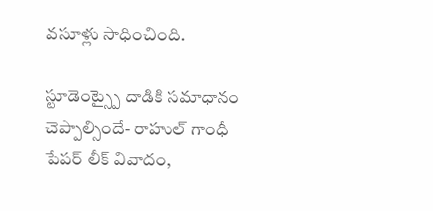వసూళ్లు సాధించింది.

స్టూడెంట్స్పై దాడికి సమాధానం చెప్పాల్సిందే- రాహుల్ గాంధీ
పేపర్ లీక్ వివాదం,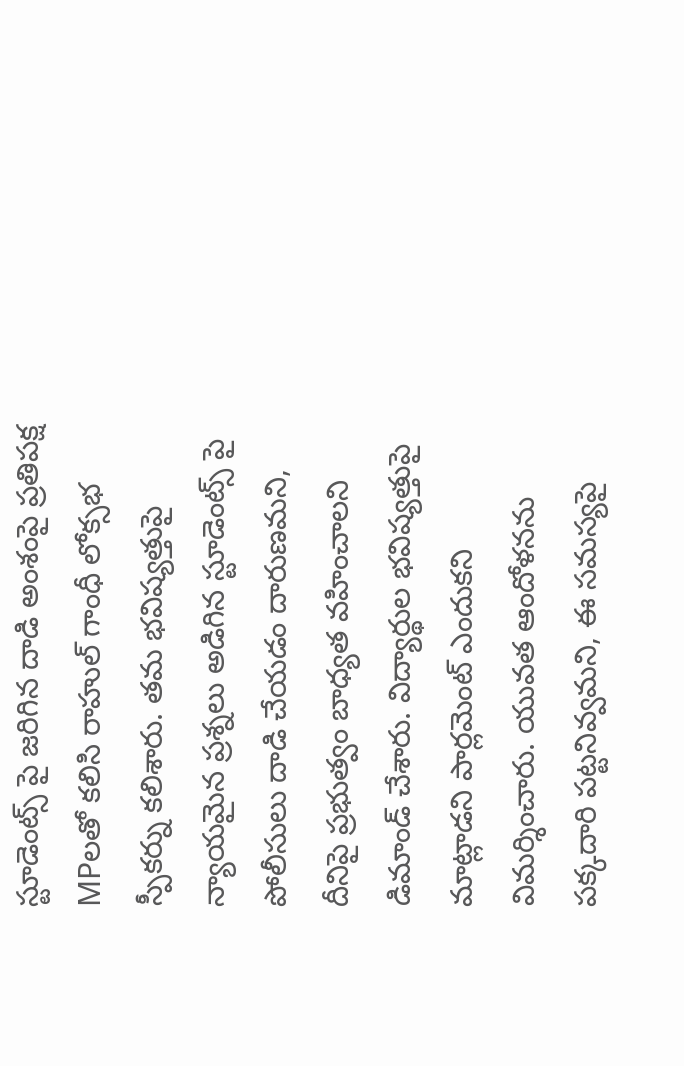స్టూడెంట్స్ పై జరిగిన దాడి అంశంపై ప్రతిపక్ష MPలతో కలిసి రాహుల్ గాంధీ లోక్సభ స్పీకర్ను కలిశారు. తమ భవిష్యత్తుపై న్యాయమైన ప్రశ్నలు అడిగిన స్టూడెంట్స్ పై పోలీసులు దాడి చేయడం దారుణమని, దీనిపై ప్రభుత్వం బాధ్యత వహించాలని డిమాండ్ చేశారు. విద్యార్థుల భవిష్యత్తుపై మాట్లాడని పార్లమెంట్ ఎందుకని విమర్శించారు. యువత ఆందోళనను పక్కదారి పట్టనివ్వమని, ఈ సమస్యపై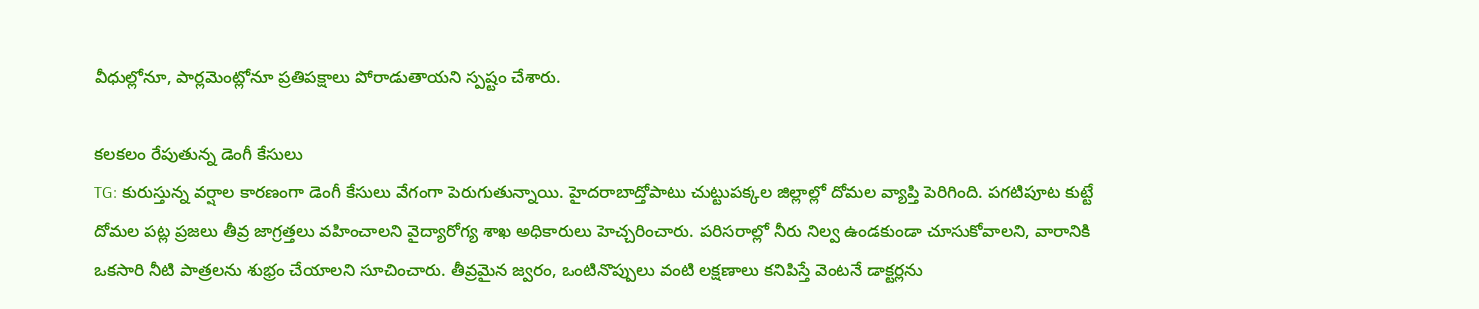వీధుల్లోనూ, పార్లమెంట్లోనూ ప్రతిపక్షాలు పోరాడుతాయని స్పష్టం చేశారు.

కలకలం రేపుతున్న డెంగీ కేసులు
TG: కురుస్తున్న వర్షాల కారణంగా డెంగీ కేసులు వేగంగా పెరుగుతున్నాయి. హైదరాబాద్తోపాటు చుట్టుపక్కల జిల్లాల్లో దోమల వ్యాప్తి పెరిగింది. పగటిపూట కుట్టే దోమల పట్ల ప్రజలు తీవ్ర జాగ్రత్తలు వహించాలని వైద్యారోగ్య శాఖ అధికారులు హెచ్చరించారు. పరిసరాల్లో నీరు నిల్వ ఉండకుండా చూసుకోవాలని, వారానికి ఒకసారి నీటి పాత్రలను శుభ్రం చేయాలని సూచించారు. తీవ్రమైన జ్వరం, ఒంటినొప్పులు వంటి లక్షణాలు కనిపిస్తే వెంటనే డాక్టర్లను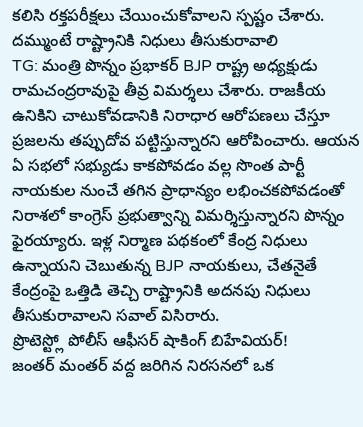కలిసి రక్తపరీక్షలు చేయించుకోవాలని స్పష్టం చేశారు.
దమ్ముంటే రాష్ట్రానికి నిధులు తీసుకురావాలి
TG: మంత్రి పొన్నం ప్రభాకర్ BJP రాష్ట్ర అధ్యక్షుడు రామచంద్రరావుపై తీవ్ర విమర్శలు చేశారు. రాజకీయ ఉనికిని చాటుకోవడానికి నిరాధార ఆరోపణలు చేస్తూ ప్రజలను తప్పుదోవ పట్టిస్తున్నారని ఆరోపించారు. ఆయన ఏ సభలో సభ్యుడు కాకపోవడం వల్ల సొంత పార్టీ నాయకుల నుంచే తగిన ప్రాధాన్యం లభించకపోవడంతో నిరాశలో కాంగ్రెస్ ప్రభుత్వాన్ని విమర్శిస్తున్నారని పొన్నం ఫైరయ్యారు. ఇళ్ల నిర్మాణ పథకంలో కేంద్ర నిధులు ఉన్నాయని చెబుతున్న BJP నాయకులు, చేతనైతే కేంద్రంపై ఒత్తిడి తెచ్చి రాష్ట్రానికి అదనపు నిధులు తీసుకురావాలని సవాల్ విసిరారు.
ప్రొటెస్ట్లో పోలీస్ ఆఫీసర్ షాకింగ్ బిహేవియర్!
జంతర్ మంతర్ వద్ద జరిగిన నిరసనలో ఒక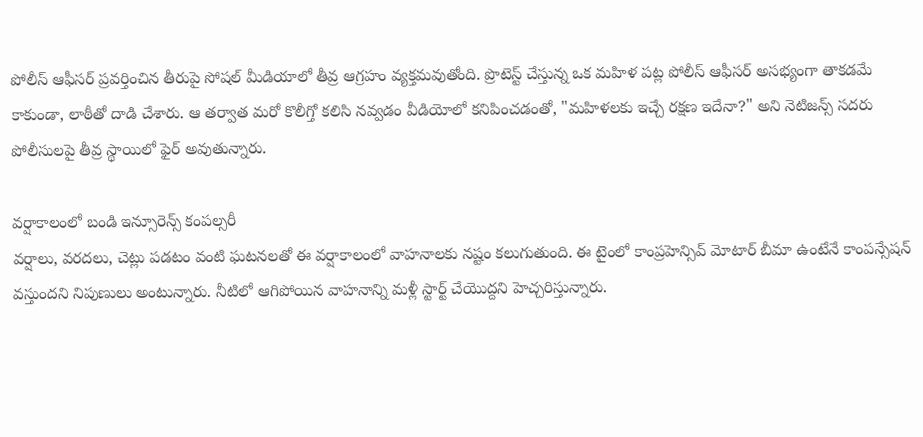పోలీస్ ఆఫీసర్ ప్రవర్తించిన తీరుపై సోషల్ మీడియాలో తీవ్ర ఆగ్రహం వ్యక్తమవుతోంది. ప్రొటెస్ట్ చేస్తున్న ఒక మహిళ పట్ల పోలీస్ ఆఫీసర్ అసభ్యంగా తాకడమే కాకుండా, లాఠీతో దాడి చేశారు. ఆ తర్వాత మరో కొలీగ్తో కలిసి నవ్వడం వీడియోలో కనిపించడంతో, "మహిళలకు ఇచ్చే రక్షణ ఇదేనా?" అని నెటిజన్స్ సదరు పోలీసులపై తీవ్ర స్థాయిలో ఫైర్ అవుతున్నారు.

వర్షాకాలంలో బండి ఇన్సూరెన్స్ కంపల్సరీ
వర్షాలు, వరదలు, చెట్లు పడటం వంటి ఘటనలతో ఈ వర్షాకాలంలో వాహనాలకు నష్టం కలుగుతుంది. ఈ టైంలో కాంప్రహెన్సివ్ మోటార్ బీమా ఉంటేనే కాంపన్సేషన్ వస్తుందని నిపుణులు అంటున్నారు. నీటిలో ఆగిపోయిన వాహనాన్ని మళ్లీ స్టార్ట్ చేయొద్దని హెచ్చరిస్తున్నారు.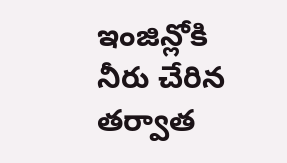ఇంజిన్లోకి నీరు చేరిన తర్వాత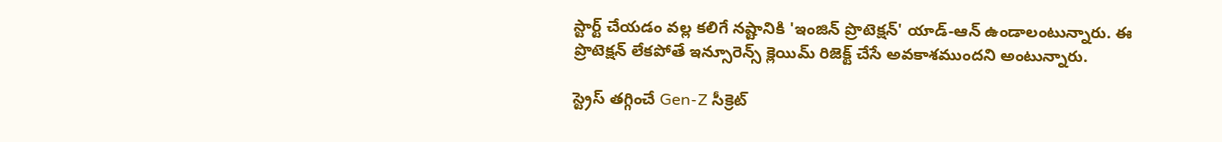స్టార్ట్ చేయడం వల్ల కలిగే నష్టానికి 'ఇంజిన్ ప్రొటెక్షన్' యాడ్-ఆన్ ఉండాలంటున్నారు. ఈ ప్రొటెక్షన్ లేకపోతే ఇన్సూరెన్స్ క్లెయిమ్ రిజెక్ట్ చేసే అవకాశముందని అంటున్నారు.

స్ట్రెస్ తగ్గించే Gen-Z సీక్రెట్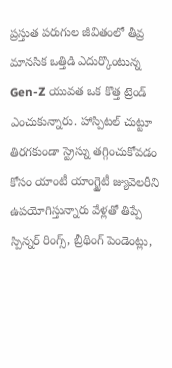ప్రస్తుత పరుగుల జీవితంలో తీవ్ర మానసిక ఒత్తిడి ఎదుర్కొంటున్న Gen-Z యువత ఒక కొత్త ట్రెండ్ ఎంచుకున్నారు. హాస్పిటల్ చుట్టూ తిరగకుండా స్ట్రెస్ను తగ్గించుకోవడం కోసం యాంటీ యాంగ్జైటీ జ్యువెలరీని ఉపయోగిస్తున్నారు వేళ్లతో తిప్పే స్పిన్నర్ రింగ్స్, బ్రీథింగ్ పెండెంట్లు,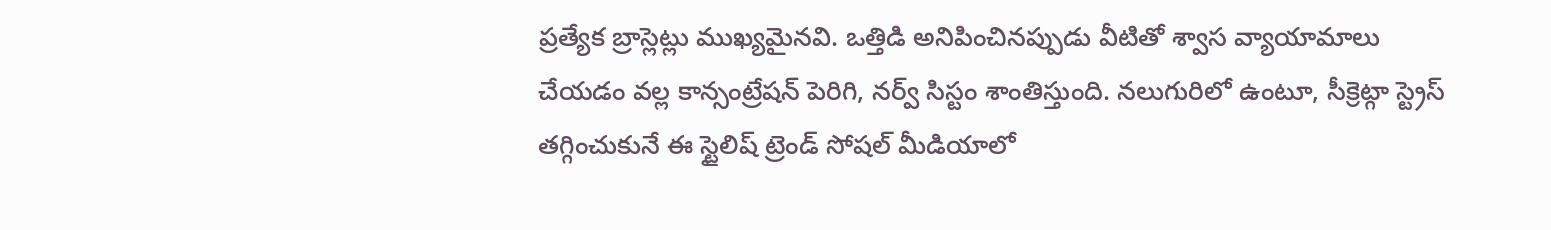ప్రత్యేక బ్రాస్లెట్లు ముఖ్యమైనవి. ఒత్తిడి అనిపించినప్పుడు వీటితో శ్వాస వ్యాయామాలు చేయడం వల్ల కాన్సంట్రేషన్ పెరిగి, నర్వ్ సిస్టం శాంతిస్తుంది. నలుగురిలో ఉంటూ, సీక్రెట్గా స్ట్రెస్ తగ్గించుకునే ఈ స్టైలిష్ ట్రెండ్ సోషల్ మీడియాలో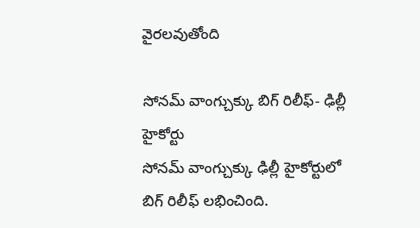వైరలవుతోంది

సోనమ్ వాంగ్చుక్కు బిగ్ రిలీఫ్- ఢిల్లీ హైకోర్టు
సోనమ్ వాంగ్చుక్కు ఢిల్లీ హైకోర్టులో బిగ్ రిలీఫ్ లభించింది.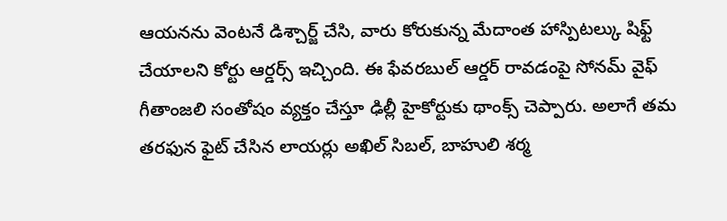ఆయనను వెంటనే డిశ్చార్జ్ చేసి, వారు కోరుకున్న మేదాంత హాస్పిటల్కు షిఫ్ట్ చేయాలని కోర్టు ఆర్డర్స్ ఇచ్చింది. ఈ ఫేవరబుల్ ఆర్డర్ రావడంపై సోనమ్ వైఫ్ గీతాంజలి సంతోషం వ్యక్తం చేస్తూ ఢిల్లీ హైకోర్టుకు థాంక్స్ చెప్పారు. అలాగే తమ తరఫున ఫైట్ చేసిన లాయర్లు అఖిల్ సిబల్, బాహులి శర్మ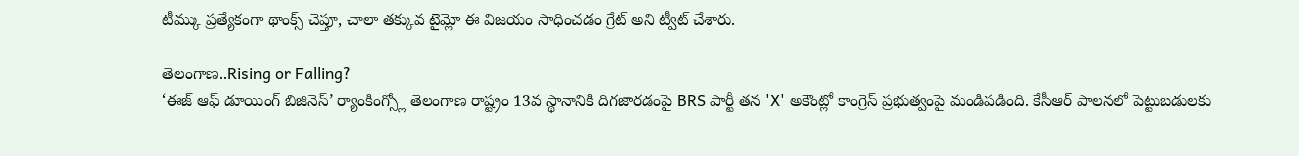టీమ్కు ప్రత్యేకంగా థాంక్స్ చెప్తూ, చాలా తక్కువ టైమ్లో ఈ విజయం సాధించడం గ్రేట్ అని ట్వీట్ చేశారు.

తెలంగాణ..Rising or Falling?
‘ఈజ్ ఆఫ్ డూయింగ్ బిజినెస్’ ర్యాంకింగ్స్లో తెలంగాణ రాష్ట్రం 13వ స్థానానికి దిగజారడంపై BRS పార్టీ తన 'X' అకౌంట్లో కాంగ్రెస్ ప్రభుత్వంపై మండిపడింది. కేసీఆర్ పాలనలో పెట్టుబడులకు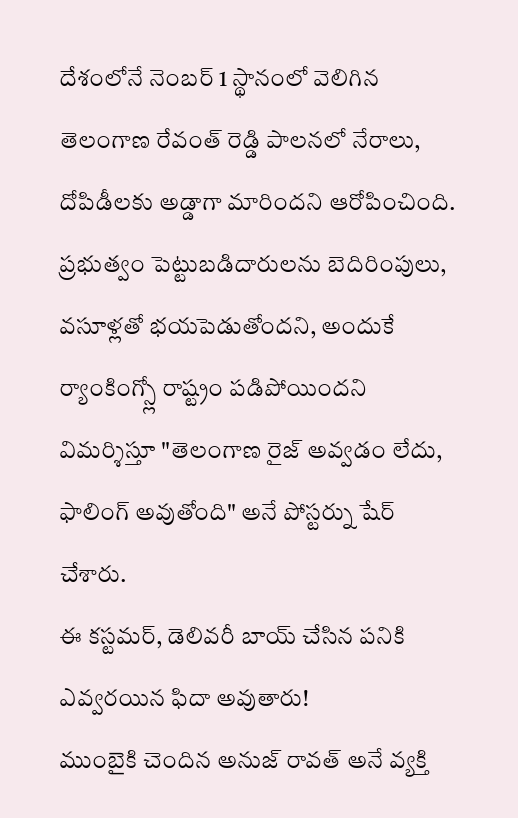దేశంలోనే నెంబర్ 1 స్థానంలో వెలిగిన తెలంగాణ రేవంత్ రెడ్డి పాలనలో నేరాలు, దోపిడీలకు అడ్డాగా మారిందని ఆరోపించింది. ప్రభుత్వం పెట్టుబడిదారులను బెదిరింపులు, వసూళ్లతో భయపెడుతోందని, అందుకే ర్యాంకింగ్స్లో రాష్ట్రం పడిపోయిందని విమర్శిస్తూ "తెలంగాణ రైజ్ అవ్వడం లేదు, ఫాలింగ్ అవుతోంది" అనే పోస్టర్ను షేర్ చేశారు.
ఈ కస్టమర్, డెలివరీ బాయ్ చేసిన పనికి ఎవ్వరయిన ఫిదా అవుతారు!
ముంబైకి చెందిన అనుజ్ రావత్ అనే వ్యక్తి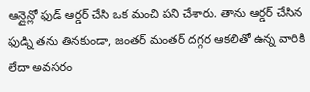ఆన్లైన్లో ఫుడ్ ఆర్డర్ చేసి ఒక మంచి పని చేశారు. తాను ఆర్డర్ చేసిన ఫుడ్ని తను తినకుండా, జంతర్ మంతర్ దగ్గర ఆకలితో ఉన్న వారికి లేదా అవసరం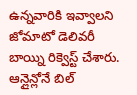ఉన్నవారికి ఇవ్వాలని జోమాటో డెలివరీ బాయ్ని రిక్వెస్ట్ చేశారు. ఆన్లైన్లోనే బిల్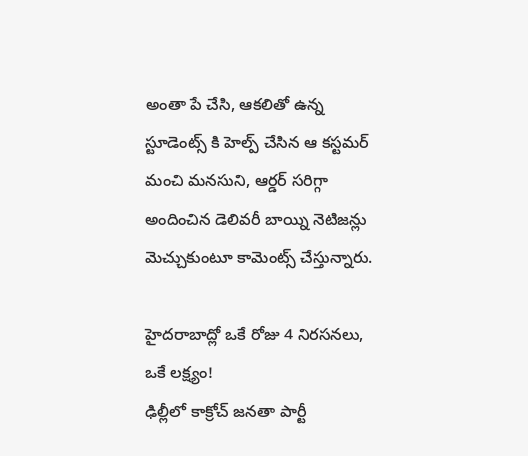అంతా పే చేసి, ఆకలితో ఉన్న స్టూడెంట్స్ కి హెల్ప్ చేసిన ఆ కస్టమర్ మంచి మనసుని, ఆర్డర్ సరిగ్గా అందించిన డెలివరీ బాయ్ని నెటిజన్లు మెచ్చుకుంటూ కామెంట్స్ చేస్తున్నారు.

హైదరాబాద్లో ఒకే రోజు 4 నిరసనలు, ఒకే లక్ష్యం!
ఢిల్లీలో కాక్రోచ్ జనతా పార్టీ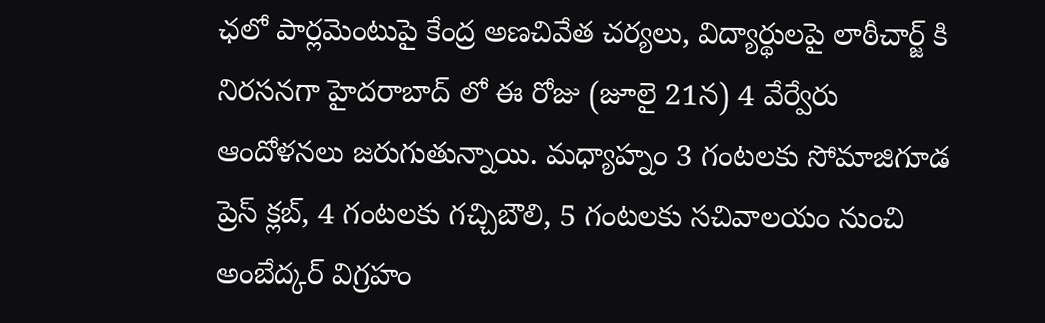ఛలో పార్లమెంటుపై కేంద్ర అణచివేత చర్యలు, విద్యార్థులపై లాఠీచార్జ్ కి నిరసనగా హైదరాబాద్ లో ఈ రోజు (జూలై 21న) 4 వేర్వేరు ఆందోళనలు జరుగుతున్నాయి. మధ్యాహ్నం 3 గంటలకు సోమాజిగూడ ప్రెస్ క్లబ్, 4 గంటలకు గచ్చిబౌలి, 5 గంటలకు సచివాలయం నుంచి అంబేద్కర్ విగ్రహం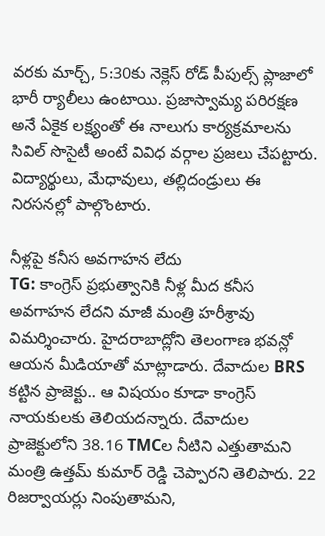వరకు మార్చ్, 5:30కు నెక్లెస్ రోడ్ పీపుల్స్ ప్లాజాలో భారీ ర్యాలీలు ఉంటాయి. ప్రజాస్వామ్య పరిరక్షణ అనే ఏకైక లక్ష్యంతో ఈ నాలుగు కార్యక్రమాలను సివిల్ సొసైటీ అంటే వివిధ వర్గాల ప్రజలు చేపట్టారు. విద్యార్థులు, మేధావులు, తల్లిదండ్రులు ఈ నిరసనల్లో పాల్గొంటారు.

నీళ్లపై కనీస అవగాహన లేదు
TG: కాంగ్రెస్ ప్రభుత్వానికి నీళ్ల మీద కనీస అవగాహన లేదని మాజీ మంత్రి హరీశ్రావు విమర్శించారు. హైదరాబాద్లోని తెలంగాణ భవన్లో ఆయన మీడియాతో మాట్లాడారు. దేవాదుల BRS కట్టిన ప్రాజెక్టు.. ఆ విషయం కూడా కాంగ్రెస్ నాయకులకు తెలియదన్నారు. దేవాదుల ప్రాజెక్టులోని 38.16 TMCల నీటిని ఎత్తుతామని మంత్రి ఉత్తమ్ కుమార్ రెడ్డి చెప్పారని తెలిపారు. 22 రిజర్వాయర్లు నింపుతామని,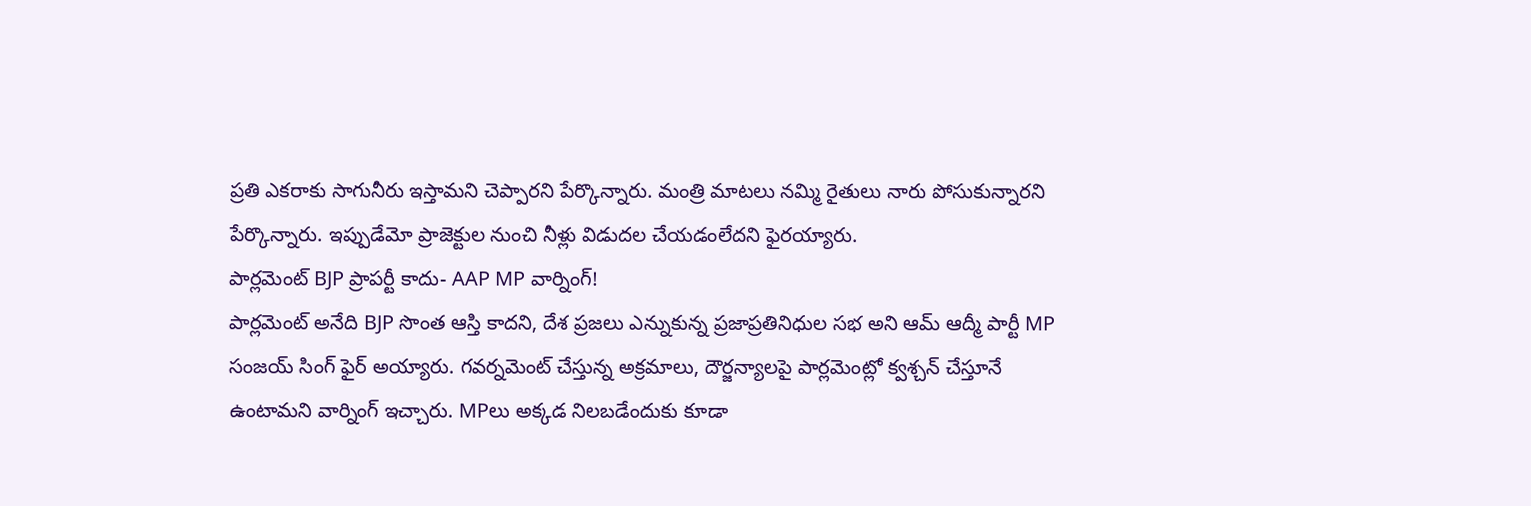ప్రతి ఎకరాకు సాగునీరు ఇస్తామని చెప్పారని పేర్కొన్నారు. మంత్రి మాటలు నమ్మి రైతులు నారు పోసుకున్నారని పేర్కొన్నారు. ఇప్పుడేమో ప్రాజెక్టుల నుంచి నీళ్లు విడుదల చేయడంలేదని ఫైరయ్యారు.
పార్లమెంట్ BJP ప్రాపర్టీ కాదు- AAP MP వార్నింగ్!
పార్లమెంట్ అనేది BJP సొంత ఆస్తి కాదని, దేశ ప్రజలు ఎన్నుకున్న ప్రజాప్రతినిధుల సభ అని ఆమ్ ఆద్మీ పార్టీ MP సంజయ్ సింగ్ ఫైర్ అయ్యారు. గవర్నమెంట్ చేస్తున్న అక్రమాలు, దౌర్జన్యాలపై పార్లమెంట్లో క్వశ్చన్ చేస్తూనే ఉంటామని వార్నింగ్ ఇచ్చారు. MPలు అక్కడ నిలబడేందుకు కూడా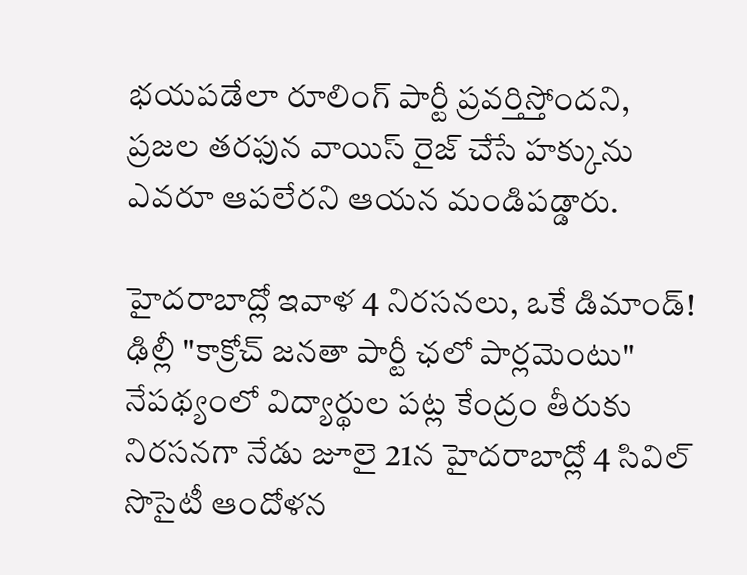భయపడేలా రూలింగ్ పార్టీ ప్రవర్తిస్తోందని, ప్రజల తరఫున వాయిస్ రైజ్ చేసే హక్కును ఎవరూ ఆపలేరని ఆయన మండిపడ్డారు.

హైదరాబాద్లో ఇవాళ 4 నిరసనలు, ఒకే డిమాండ్!
ఢిల్లీ "కాక్రోచ్ జనతా పార్టీ ఛలో పార్లమెంటు" నేపథ్యంలో విద్యార్థుల పట్ల కేంద్రం తీరుకు నిరసనగా నేడు జూలై 21న హైదరాబాద్లో 4 సివిల్ సొసైటీ ఆందోళన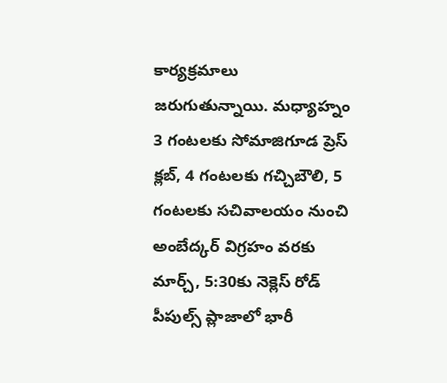కార్యక్రమాలు జరుగుతున్నాయి. మధ్యాహ్నం 3 గంటలకు సోమాజిగూడ ప్రెస్ క్లబ్, 4 గంటలకు గచ్చిబౌలి, 5 గంటలకు సచివాలయం నుంచి అంబేద్కర్ విగ్రహం వరకు మార్చ్, 5:30కు నెక్లెస్ రోడ్ పీపుల్స్ ప్లాజాలో భారీ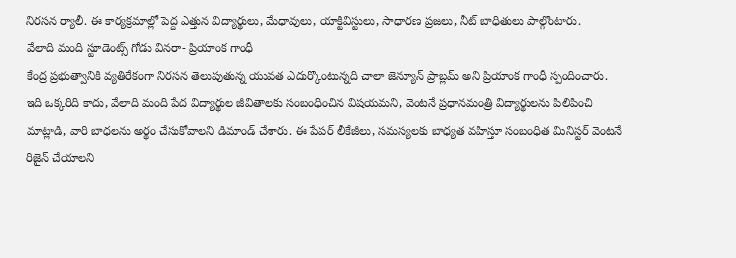నిరసన ర్యాలీ. ఈ కార్యక్రమాల్లో పెద్ద ఎత్తున విద్యార్థులు, మేధావులు, యాక్టివిస్టులు, సాధారణ ప్రజలు, నీట్ బాధితులు పాల్గొంటారు.
వేలాది మంది స్టూడెంట్స్ గోడు వినరా- ప్రియాంక గాంధీ
కేంద్ర ప్రభుత్వానికి వ్యతిరేకంగా నిరసన తెలుపుతున్న యువత ఎదుర్కొంటున్నది చాలా జెన్యూన్ ప్రాబ్లమ్ అని ప్రియాంక గాంధీ స్పందించారు. ఇది ఒక్కరిది కాదు, వేలాది మంది పేద విద్యార్థుల జీవితాలకు సంబంధించిన విషయమని, వెంటనే ప్రధానమంత్రి విద్యార్థులను పిలిపించి మాట్లాడి, వారి బాధలను అర్థం చేసుకోవాలని డిమాండ్ చేశారు. ఈ పేపర్ లీకేజీలు, సమస్యలకు బాధ్యత వహిస్తూ సంబంధిత మినిస్టర్ వెంటనే రిజైన్ చేయాలని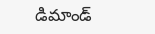డిమాండ్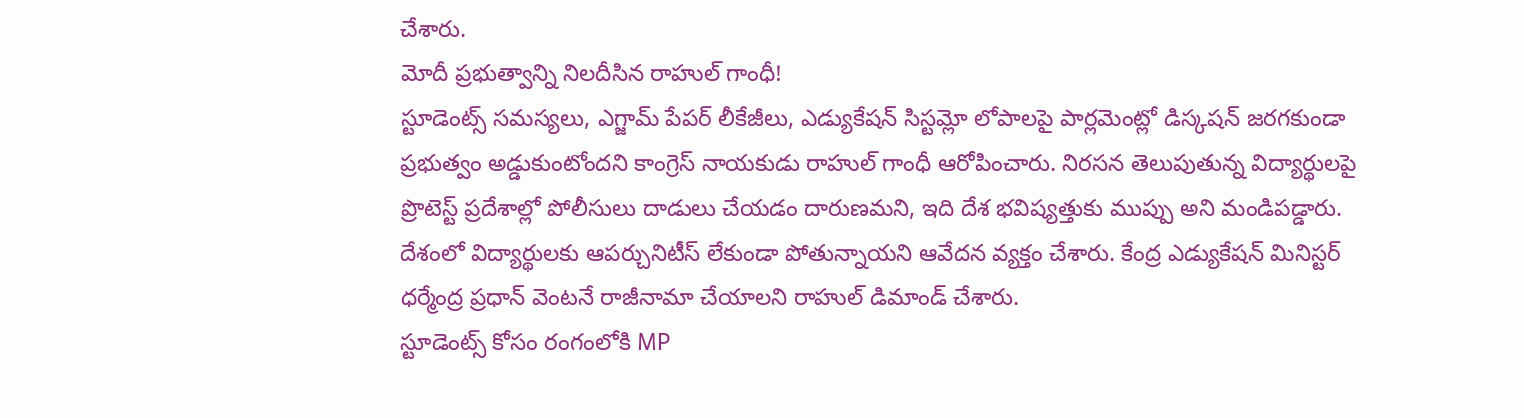చేశారు.
మోదీ ప్రభుత్వాన్ని నిలదీసిన రాహుల్ గాంధీ!
స్టూడెంట్స్ సమస్యలు, ఎగ్జామ్ పేపర్ లీకేజీలు, ఎడ్యుకేషన్ సిస్టమ్లో లోపాలపై పార్లమెంట్లో డిస్కషన్ జరగకుండా ప్రభుత్వం అడ్డుకుంటోందని కాంగ్రెస్ నాయకుడు రాహుల్ గాంధీ ఆరోపించారు. నిరసన తెలుపుతున్న విద్యార్థులపై ప్రొటెస్ట్ ప్రదేశాల్లో పోలీసులు దాడులు చేయడం దారుణమని, ఇది దేశ భవిష్యత్తుకు ముప్పు అని మండిపడ్డారు. దేశంలో విద్యార్థులకు ఆపర్చునిటీస్ లేకుండా పోతున్నాయని ఆవేదన వ్యక్తం చేశారు. కేంద్ర ఎడ్యుకేషన్ మినిస్టర్ ధర్మేంద్ర ప్రధాన్ వెంటనే రాజీనామా చేయాలని రాహుల్ డిమాండ్ చేశారు.
స్టూడెంట్స్ కోసం రంగంలోకి MP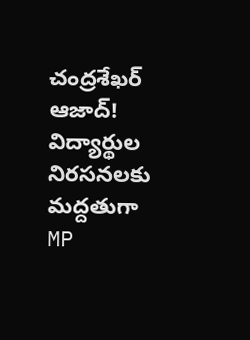చంద్రశేఖర్ ఆజాద్!
విద్యార్థుల నిరసనలకు మద్దతుగా MP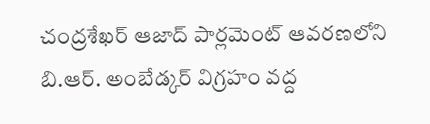చంద్రశేఖర్ ఆజాద్ పార్లమెంట్ ఆవరణలోని బి.ఆర్. అంబేడ్కర్ విగ్రహం వద్ద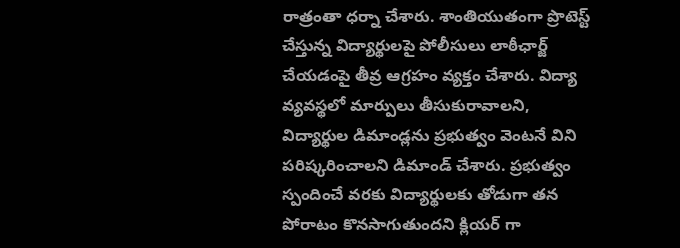రాత్రంతా ధర్నా చేశారు. శాంతియుతంగా ప్రొటెస్ట్ చేస్తున్న విద్యార్థులపై పోలీసులు లాఠీఛార్జ్ చేయడంపై తీవ్ర ఆగ్రహం వ్యక్తం చేశారు. విద్యా వ్యవస్థలో మార్పులు తీసుకురావాలని, విద్యార్థుల డిమాండ్లను ప్రభుత్వం వెంటనే విని పరిష్కరించాలని డిమాండ్ చేశారు. ప్రభుత్వం స్పందించే వరకు విద్యార్థులకు తోడుగా తన పోరాటం కొనసాగుతుందని క్లియర్ గా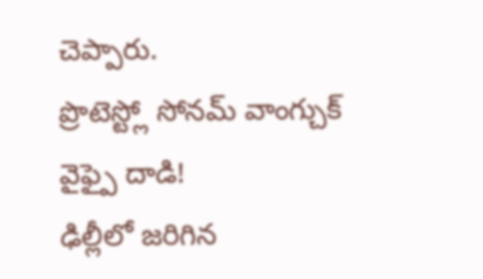చెప్పారు.
ప్రొటెస్ట్లో సోనమ్ వాంగ్చుక్ వైఫ్పై దాడి!
ఢిల్లీలో జరిగిన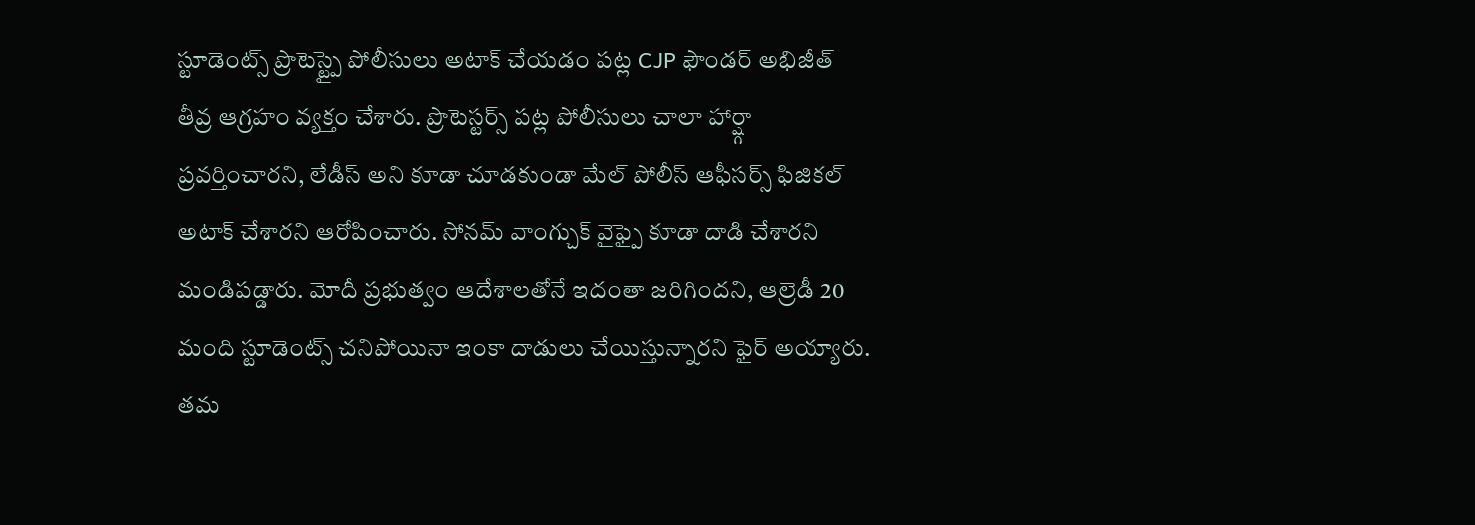స్టూడెంట్స్ ప్రొటెస్ట్పై పోలీసులు అటాక్ చేయడం పట్ల CJP ఫౌండర్ అభిజీత్ తీవ్ర ఆగ్రహం వ్యక్తం చేశారు. ప్రొటెస్టర్స్ పట్ల పోలీసులు చాలా హార్ష్గా ప్రవర్తించారని, లేడీస్ అని కూడా చూడకుండా మేల్ పోలీస్ ఆఫీసర్స్ ఫిజికల్ అటాక్ చేశారని ఆరోపించారు. సోనమ్ వాంగ్చుక్ వైఫ్పై కూడా దాడి చేశారని మండిపడ్డారు. మోదీ ప్రభుత్వం ఆదేశాలతోనే ఇదంతా జరిగిందని, ఆల్రెడీ 20 మంది స్టూడెంట్స్ చనిపోయినా ఇంకా దాడులు చేయిస్తున్నారని ఫైర్ అయ్యారు. తమ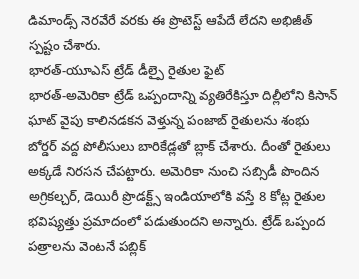డిమాండ్స్ నెరవేరే వరకు ఈ ప్రొటెస్ట్ ఆపేదే లేదని అభిజీత్ స్పష్టం చేశారు.
భారత్-యూఎస్ ట్రేడ్ డీల్పై రైతుల ఫైట్
భారత్-అమెరికా ట్రేడ్ ఒప్పందాన్ని వ్యతిరేకిస్తూ దిల్లీలోని కిసాన్ ఘాట్ వైపు కాలినడకన వెళ్తున్న పంజాబ్ రైతులను శంభు బోర్డర్ వద్ద పోలీసులు బారికేడ్లతో బ్లాక్ చేశారు. దీంతో రైతులు అక్కడే నిరసన చేపట్టారు. అమెరికా నుంచి సబ్సిడీ పొందిన అగ్రికల్చర్, డెయిరీ ప్రొడక్ట్స్ ఇండియాలోకి వస్తే 8 కోట్ల రైతుల భవిష్యత్తు ప్రమాదంలో పడుతుందని అన్నారు. ట్రేడ్ ఒప్పంద పత్రాలను వెంటనే పబ్లిక్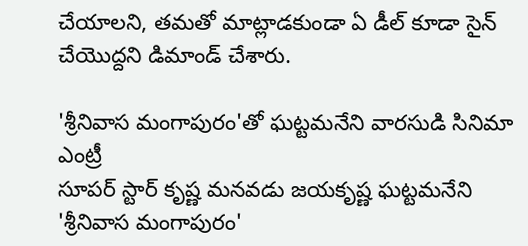చేయాలని, తమతో మాట్లాడకుండా ఏ డీల్ కూడా సైన్ చేయొద్దని డిమాండ్ చేశారు.

'శ్రీనివాస మంగాపురం'తో ఘట్టమనేని వారసుడి సినిమా ఎంట్రీ
సూపర్ స్టార్ కృష్ణ మనవడు జయకృష్ణ ఘట్టమనేని 'శ్రీనివాస మంగాపురం'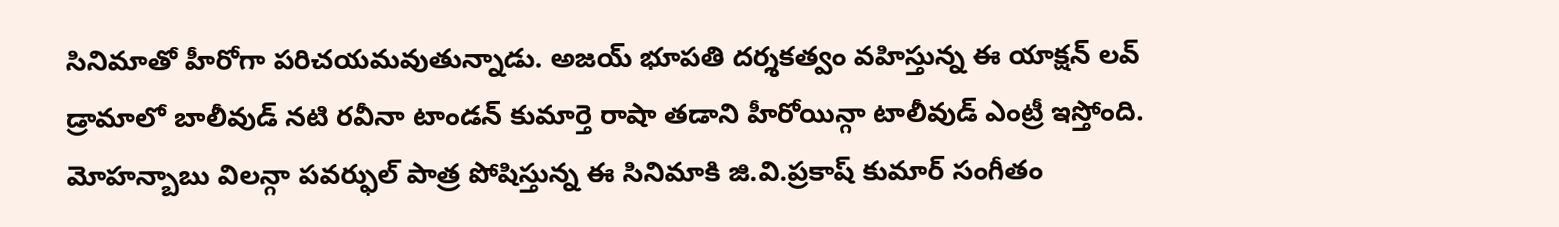సినిమాతో హీరోగా పరిచయమవుతున్నాడు. అజయ్ భూపతి దర్శకత్వం వహిస్తున్న ఈ యాక్షన్ లవ్ డ్రామాలో బాలీవుడ్ నటి రవీనా టాండన్ కుమార్తె రాషా తడాని హీరోయిన్గా టాలీవుడ్ ఎంట్రీ ఇస్తోంది. మోహన్బాబు విలన్గా పవర్ఫుల్ పాత్ర పోషిస్తున్న ఈ సినిమాకి జి.వి.ప్రకాష్ కుమార్ సంగీతం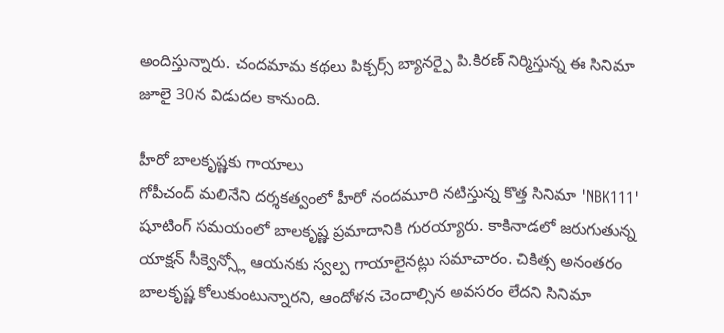అందిస్తున్నారు. చందమామ కథలు పిక్చర్స్ బ్యానర్పై పి.కిరణ్ నిర్మిస్తున్న ఈ సినిమా జూలై 30న విడుదల కానుంది.

హీరో బాలకృష్ణకు గాయాలు
గోపీచంద్ మలినేని దర్శకత్వంలో హీరో నందమూరి నటిస్తున్న కొత్త సినిమా 'NBK111' షూటింగ్ సమయంలో బాలకృష్ణ ప్రమాదానికి గురయ్యారు. కాకినాడలో జరుగుతున్న యాక్షన్ సీక్వెన్స్లో ఆయనకు స్వల్ప గాయాలైనట్లు సమాచారం. చికిత్స అనంతరం బాలకృష్ణ కోలుకుంటున్నారని, ఆందోళన చెందాల్సిన అవసరం లేదని సినిమా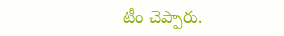టీం చెప్పారు.